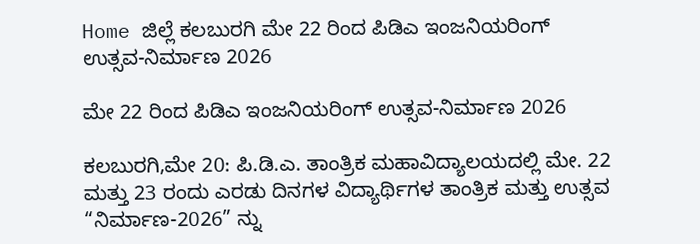Home ಜಿಲ್ಲೆ ಕಲಬುರಗಿ ಮೇ 22 ರಿಂದ ಪಿಡಿಎ ಇಂಜನಿಯರಿಂಗ್ ಉತ್ಸವ-ನಿರ್ಮಾಣ 2026

ಮೇ 22 ರಿಂದ ಪಿಡಿಎ ಇಂಜನಿಯರಿಂಗ್ ಉತ್ಸವ-ನಿರ್ಮಾಣ 2026

ಕಲಬುರಗಿ,ಮೇ 20: ಪಿ.ಡಿ.ಎ. ತಾಂತ್ರಿಕ ಮಹಾವಿದ್ಯಾಲಯದಲ್ಲಿ ಮೇ. 22 ಮತ್ತು 23 ರಂದು ಎರಡು ದಿನಗಳ ವಿದ್ಯಾರ್ಥಿಗಳ ತಾಂತ್ರಿಕ ಮತ್ತು ಉತ್ಸವ “ನಿರ್ಮಾಣ-2026” ನ್ನು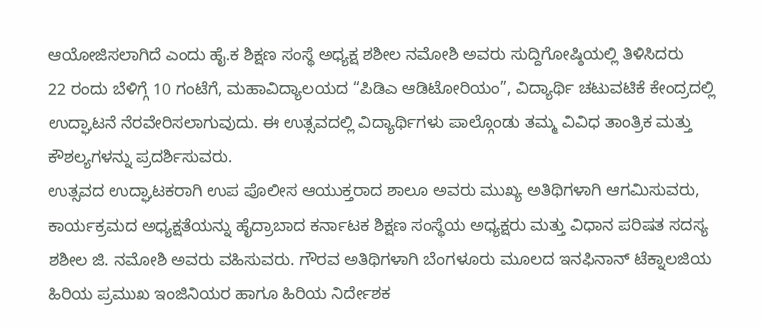ಆಯೋಜಿಸಲಾಗಿದೆ ಎಂದು ಹೈ.ಕ ಶಿಕ್ಷಣ ಸಂಸ್ಥೆ ಅಧ್ಯಕ್ಷ ಶಶೀಲ ನಮೋಶಿ ಅವರು ಸುದ್ದಿಗೋಷ್ಠಿಯಲ್ಲಿ ತಿಳಿಸಿದರು
22 ರಂದು ಬೆಳಿಗ್ಗೆ 10 ಗಂಟೆಗೆ, ಮಹಾವಿದ್ಯಾಲಯದ “ಪಿಡಿಎ ಆಡಿಟೋರಿಯಂ”, ವಿದ್ಯಾರ್ಥಿ ಚಟುವಟಿಕೆ ಕೇಂದ್ರದಲ್ಲಿ ಉದ್ಘಾಟನೆ ನೆರವೇರಿಸಲಾಗುವುದು. ಈ ಉತ್ಸವದಲ್ಲಿ ವಿದ್ಯಾರ್ಥಿಗಳು ಪಾಲ್ಗೊಂಡು ತಮ್ಮ ವಿವಿಧ ತಾಂತ್ರಿಕ ಮತ್ತು ಕೌಶಲ್ಯಗಳನ್ನು ಪ್ರದರ್ಶಿಸುವರು.
ಉತ್ಸವದ ಉದ್ಘಾಟಕರಾಗಿ ಉಪ ಪೊಲೀಸ ಆಯುಕ್ತರಾದ ಶಾಲೂ ಅವರು ಮುಖ್ಯ ಅತಿಥಿಗಳಾಗಿ ಆಗಮಿಸುವರು, ಕಾರ್ಯಕ್ರಮದ ಅಧ್ಯಕ್ಷತೆಯನ್ನು ಹೈದ್ರಾಬಾದ ಕರ್ನಾಟಕ ಶಿಕ್ಷಣ ಸಂಸ್ಥೆಯ ಅಧ್ಯಕ್ಷರು ಮತ್ತು ವಿಧಾನ ಪರಿಷತ ಸದಸ್ಯ ಶಶೀಲ ಜಿ. ನಮೋಶಿ ಅವರು ವಹಿಸುವರು. ಗೌರವ ಅತಿಥಿಗಳಾಗಿ ಬೆಂಗಳೂರು ಮೂಲದ ಇನಫಿನಾನ್ ಟೆಕ್ನಾಲಜಿಯ ಹಿರಿಯ ಪ್ರಮುಖ ಇಂಜಿನಿಯರ ಹಾಗೂ ಹಿರಿಯ ನಿರ್ದೇಶಕ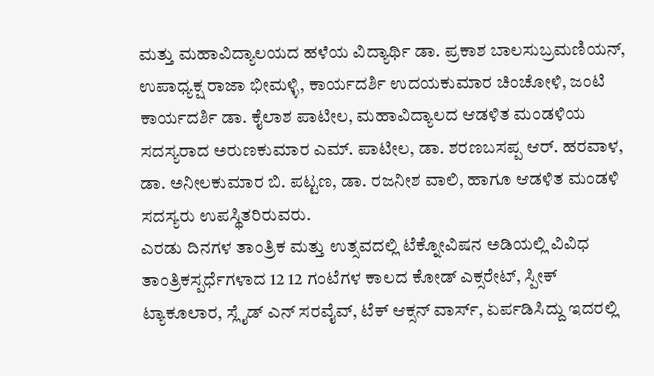ಮತ್ತು ಮಹಾವಿದ್ಯಾಲಯದ ಹಳೆಯ ವಿದ್ಯಾರ್ಥಿ ಡಾ. ಪ್ರಕಾಶ ಬಾಲಸುಬ್ರಮಣಿಯನ್, ಉಪಾಧ್ಯಕ್ಷ ರಾಜಾ ಭೀಮಳ್ಳಿ, ಕಾರ್ಯದರ್ಶಿ ಉದಯಕುಮಾರ ಚಿಂಚೋಳಿ, ಜಂಟಿ ಕಾರ್ಯದರ್ಶಿ ಡಾ. ಕೈಲಾಶ ಪಾಟೀಲ, ಮಹಾವಿದ್ಯಾಲದ ಆಡಳಿತ ಮಂಡಳಿಯ ಸದಸ್ಯರಾದ ಅರುಣಕುಮಾರ ಎಮ್. ಪಾಟೀಲ, ಡಾ. ಶರಣಬಸಪ್ಪ ಆರ್. ಹರವಾಳ, ಡಾ. ಅನೀಲಕುಮಾರ ಬಿ. ಪಟ್ಟಣ, ಡಾ. ರಜನೀಶ ವಾಲಿ, ಹಾಗೂ ಆಡಳಿತ ಮಂಡಳಿ ಸದಸ್ಯರು ಉಪಸ್ಥಿತರಿರುವರು.
ಎರಡು ದಿನಗಳ ತಾಂತ್ರಿಕ ಮತ್ತು ಉತ್ಸವದಲ್ಲಿ ಟೆಕ್ನೋವಿಷನ ಅಡಿಯಲ್ಲಿ ವಿವಿಧ ತಾಂತ್ರಿಕಸ್ಪರ್ಧೆಗಳಾದ 12 12 ಗಂಟೆಗಳ ಕಾಲದ ಕೋಡ್ ಎಕ್ಸರೇಟ್, ಸ್ಪೀಕ್ ಟ್ಯಾಕೂಲಾರ, ಸ್ಲೈಡ್ ಎನ್ ಸರವೈವ್, ಟೆಕ್ ಆಕ್ಸನ್ ವಾರ್ಸ್, ಏರ್ಪಡಿಸಿದ್ದು ಇದರಲ್ಲಿ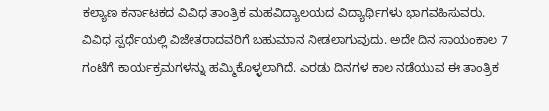ಕಲ್ಯಾಣ ಕರ್ನಾಟಕದ ವಿವಿಧ ತಾಂತ್ರಿಕ ಮಹವಿದ್ಯಾಲಯದ ವಿದ್ಯಾರ್ಥಿಗಳು ಭಾಗವಹಿಸುವರು. ವಿವಿಧ ಸ್ಪರ್ಧೆಯಲ್ಲಿ ವಿಜೇತರಾದವರಿಗೆ ಬಹುಮಾನ ನೀಡಲಾಗುವುದು. ಅದೇ ದಿನ ಸಾಯಂಕಾಲ 7 ಗಂಟೆಗೆ ಕಾರ್ಯಕ್ರಮಗಳನ್ನು ಹಮ್ಮಿಕೊಳ್ಳಲಾಗಿದೆ. ಎರಡು ದಿನಗಳ ಕಾಲ ನಡೆಯುವ ಈ ತಾಂತ್ರಿಕ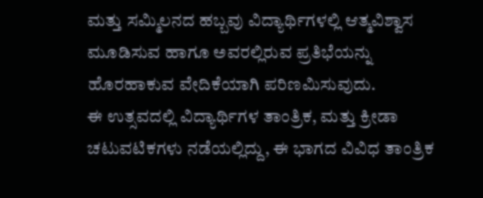ಮತ್ತು ಸಮ್ಮಿಲನದ ಹಬ್ಬವು ವಿದ್ಯಾರ್ಥಿಗಳಲ್ಲಿ ಆತ್ಮವಿಶ್ವಾಸ ಮೂಡಿಸುವ ಹಾಗೂ ಅವರಲ್ಲಿರುವ ಪ್ರತಿಭೆಯನ್ನು ಹೊರಹಾಕುವ ವೇದಿಕೆಯಾಗಿ ಪರಿಣಮಿಸುವುದು.
ಈ ಉತ್ಸವದಲ್ಲಿ ವಿದ್ಯಾರ್ಥಿಗಳ ತಾಂತ್ರಿಕ, ಮತ್ತು ಕ್ರೀಡಾ ಚಟುವಟಿಕಗಳು ನಡೆಯಲ್ಲಿದ್ದು, ಈ ಭಾಗದ ವಿವಿಧ ತಾಂತ್ರಿಕ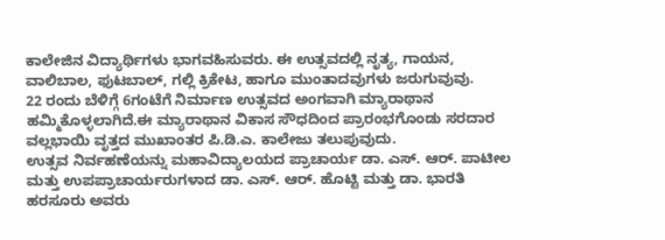ಕಾಲೇಜಿನ ವಿದ್ಯಾರ್ಥಿಗಳು ಭಾಗವಹಿಸುವರು. ಈ ಉತ್ಸವದಲ್ಲಿ ನೃತ್ಯ, ಗಾಯನ, ವಾಲಿಬಾಲ, ಫುಟಬಾಲ್, ಗಲ್ಲಿ ಕ್ರಿಕೇಟ, ಹಾಗೂ ಮುಂತಾದವುಗಳು ಜರುಗುವುವು.
22 ರಂದು ಬೆಳಿಗ್ಗೆ 6ಗಂಟೆಗೆ ನಿರ್ಮಾಣ ಉತ್ಸವದ ಅಂಗವಾಗಿ ಮ್ಯಾರಾಥಾನ ಹಮ್ಮಿಕೊಳ್ಳಲಾಗಿದೆ.ಈ ಮ್ಯಾರಾಥಾನ ವಿಕಾಸ ಸೌಧದಿಂದ ಪ್ರಾರಂಭಗೊಂಡು ಸರದಾರ ವಲ್ಲಭಾಯಿ ವೃತ್ತದ ಮುಖಾಂತರ ಪಿ.ಡಿ.ಎ. ಕಾಲೇಜು ತಲುಪುವುದು.
ಉತ್ಸವ ನಿರ್ವಹಣೆಯನ್ನು ಮಹಾವಿದ್ಯಾಲಯದ ಪ್ರಾಚಾರ್ಯ ಡಾ. ಎಸ್. ಆರ್. ಪಾಟೀಲ ಮತ್ತು ಉಪಪ್ರಾಚಾರ್ಯರುಗಳಾದ ಡಾ. ಎಸ್. ಆರ್. ಹೊಟ್ಟಿ ಮತ್ತು ಡಾ. ಭಾರತಿ ಹರಸೂರು ಅವರು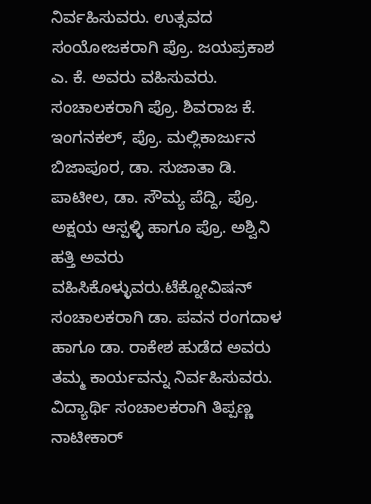ನಿರ್ವಹಿಸುವರು. ಉತ್ಸವದ ಸಂಯೋಜಕರಾಗಿ ಪ್ರೊ. ಜಯಪ್ರಕಾಶ ಎ. ಕೆ. ಅವರು ವಹಿಸುವರು. ಸಂಚಾಲಕರಾಗಿ ಪ್ರೊ. ಶಿವರಾಜ ಕೆ. ಇಂಗನಕಲ್, ಪ್ರೊ. ಮಲ್ಲಿಕಾರ್ಜುನ ಬಿಜಾಪೂರ, ಡಾ. ಸುಜಾತಾ ಡಿ. ಪಾಟೀಲ, ಡಾ. ಸೌಮ್ಯ ಪೆದ್ದಿ, ಪ್ರೊ. ಅಕ್ಷಯ ಆಸ್ಪಳ್ಳಿ ಹಾಗೂ ಪ್ರೊ. ಅಶ್ವಿನಿ ಹತ್ತಿ ಅವರು ವಹಿಸಿಕೊಳ್ಳುವರು.ಟೆಕ್ನೋವಿಷನ್ ಸಂಚಾಲಕರಾಗಿ ಡಾ. ಪವನ ರಂಗದಾಳ ಹಾಗೂ ಡಾ. ರಾಕೇಶ ಹುಡೆದ ಅವರು ತಮ್ಮ ಕಾರ್ಯವನ್ನು ನಿರ್ವಹಿಸುವರು. ವಿದ್ಯಾರ್ಥಿ ಸಂಚಾಲಕರಾಗಿ ತಿಪ್ಪಣ್ಣ ನಾಟೀಕಾರ್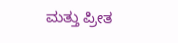ಮತ್ತು ಪ್ರೀತ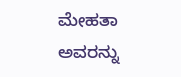ಮೇಹತಾ ಅವರನ್ನು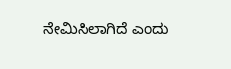ನೇಮಿಸಿಲಾಗಿದೆ ಎಂದು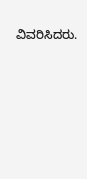ವಿವರಿಸಿದರು.